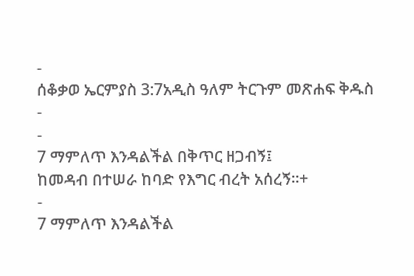-
ሰቆቃወ ኤርምያስ 3:7አዲስ ዓለም ትርጉም መጽሐፍ ቅዱስ
-
-
7 ማምለጥ እንዳልችል በቅጥር ዘጋብኝ፤
ከመዳብ በተሠራ ከባድ የእግር ብረት አሰረኝ።+
-
7 ማምለጥ እንዳልችል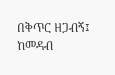በቅጥር ዘጋብኝ፤
ከመዳብ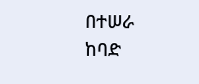በተሠራ ከባድ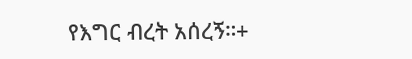የእግር ብረት አሰረኝ።+